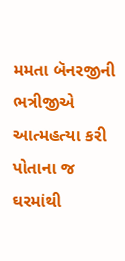મમતા બૅનરજીની ભત્રીજીએ આત્મહત્યા કરી પોતાના જ ઘરમાંથી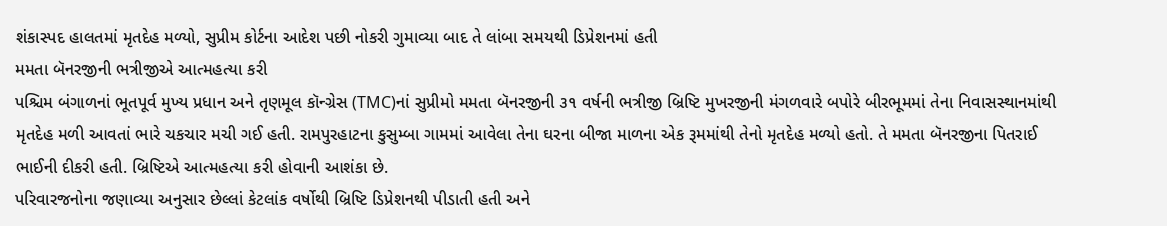શંકાસ્પદ હાલતમાં મૃતદેહ મળ્યો, સુપ્રીમ કોર્ટના આદેશ પછી નોકરી ગુમાવ્યા બાદ તે લાંબા સમયથી ડિપ્રેશનમાં હતી
મમતા બૅનરજીની ભત્રીજીએ આત્મહત્યા કરી
પશ્ચિમ બંગાળનાં ભૂતપૂર્વ મુખ્ય પ્રધાન અને તૃણમૂલ કૉન્ગ્રેસ (TMC)નાં સુપ્રીમો મમતા બૅનરજીની ૩૧ વર્ષની ભત્રીજી બ્રિષ્ટિ મુખરજીની મંગળવારે બપોરે બીરભૂમમાં તેના નિવાસસ્થાનમાંથી મૃતદેહ મળી આવતાં ભારે ચકચાર મચી ગઈ હતી. રામપુરહાટના કુસુમ્બા ગામમાં આવેલા તેના ઘરના બીજા માળના એક રૂમમાંથી તેનો મૃતદેહ મળ્યો હતો. તે મમતા બૅનરજીના પિતરાઈ ભાઈની દીકરી હતી. બ્રિષ્ટિએ આત્મહત્યા કરી હોવાની આશંકા છે.
પરિવારજનોના જણાવ્યા અનુસાર છેલ્લાં કેટલાંક વર્ષોથી બ્રિષ્ટિ ડિપ્રેશનથી પીડાતી હતી અને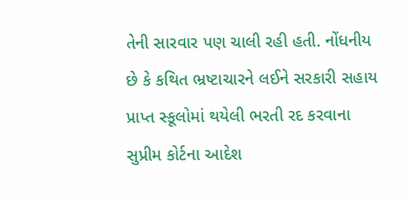તેની સારવાર પણ ચાલી રહી હતી. નોંધનીય છે કે કથિત ભ્રષ્ટાચારને લઈને સરકારી સહાય પ્રાપ્ત સ્કૂલોમાં થયેલી ભરતી રદ કરવાના સુપ્રીમ કોર્ટના આદેશ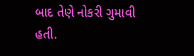બાદ તેણે નોકરી ગુમાવી હતી.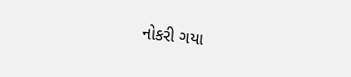નોકરી ગયા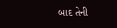બાદ તેની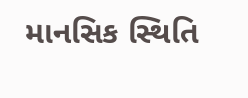માનસિક સ્થિતિ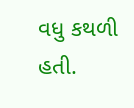વધુ કથળી હતી.